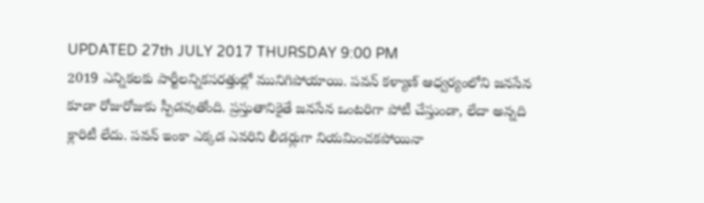UPDATED 27th JULY 2017 THURSDAY 9:00 PM
2019 ఎన్నికలకు పార్టీలన్నికసరత్తుల్లో మునిగిపోయాయి. పవన్ కళ్యాణ్ ఆధ్వర్యంలోని జనసేన కూడా రోజురోజుకు స్పీడవుతోంది. ప్రస్తుతానికైతే జనసేన ఒంటరిగా పోటీ చేస్తుండా, లేదా అన్నది క్లారిటీ లేదు. పవన్ ఇంకా ఎక్కడ ఎవరిని లీడర్లుగా నియమించకపోయినా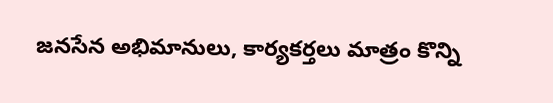జనసేన అభిమానులు, కార్యకర్తలు మాత్రం కొన్ని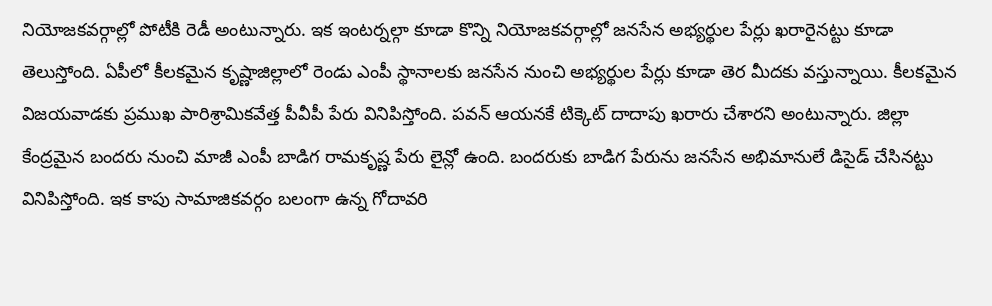నియోజకవర్గాల్లో పోటీకి రెడీ అంటున్నారు. ఇక ఇంటర్నల్గా కూడా కొన్ని నియోజకవర్గాల్లో జనసేన అభ్యర్థుల పేర్లు ఖరారైనట్టు కూడా తెలుస్తోంది. ఏపీలో కీలకమైన కృష్ణాజిల్లాలో రెండు ఎంపీ స్థానాలకు జనసేన నుంచి అభ్యర్థుల పేర్లు కూడా తెర మీదకు వస్తున్నాయి. కీలకమైన విజయవాడకు ప్రముఖ పారిశ్రామికవేత్త పీవీపీ పేరు వినిపిస్తోంది. పవన్ ఆయనకే టిక్కెట్ దాదాపు ఖరారు చేశారని అంటున్నారు. జిల్లా కేంద్రమైన బందరు నుంచి మాజీ ఎంపీ బాడిగ రామకృష్ణ పేరు లైన్లో ఉంది. బందరుకు బాడిగ పేరును జనసేన అభిమానులే డిసైడ్ చేసినట్టు వినిపిస్తోంది. ఇక కాపు సామాజికవర్గం బలంగా ఉన్న గోదావరి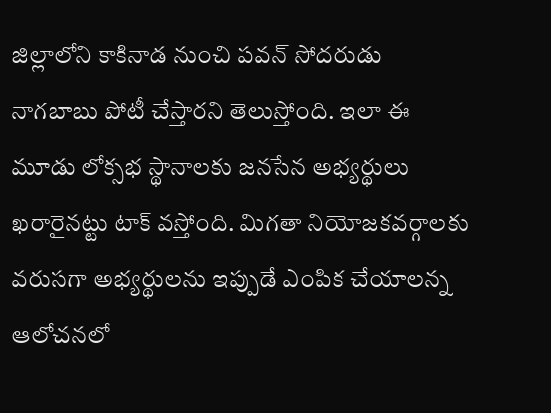జిల్లాలోని కాకినాడ నుంచి పవన్ సోదరుడు నాగబాబు పోటీ చేస్తారని తెలుస్తోంది. ఇలా ఈ మూడు లోక్సభ స్థానాలకు జనసేన అభ్యర్థులు ఖరారైనట్టు టాక్ వస్తోంది. మిగతా నియోజకవర్గాలకు వరుసగా అభ్యర్థులను ఇప్పుడే ఎంపిక చేయాలన్న ఆలోచనలో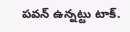పవన్ ఉన్నట్టు టాక్.